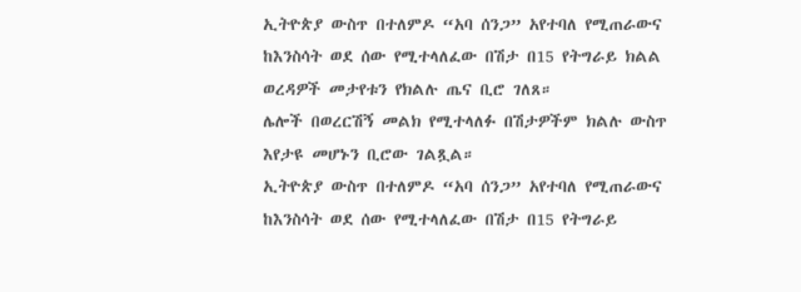ኢትዮጵያ ውስጥ በተለምዶ “አባ ሰንጋ” አየተባለ የሚጠራውና ከእንስሳት ወደ ሰው የሚተላለፈው በሽታ በ15 የትግራይ ክልል ወረዳዎች መታየቱን የክልሉ ጤና ቢሮ ገለጸ።
ሌሎች በወረርሽኝ መልክ የሚተላለፉ በሽታዎችም ክልሉ ውስጥ እየታዩ መሆኑን ቢሮው ገልጿል።
ኢትዮጵያ ውስጥ በተለምዶ “አባ ሰንጋ” አየተባለ የሚጠራውና ከእንስሳት ወደ ሰው የሚተላለፈው በሽታ በ15 የትግራይ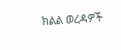ክልል ወረዳዎች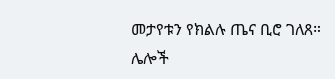መታየቱን የክልሉ ጤና ቢሮ ገለጸ።
ሌሎች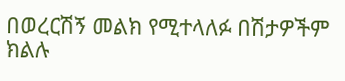በወረርሽኝ መልክ የሚተላለፉ በሽታዎችም ክልሉ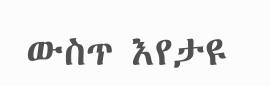ውስጥ እየታዩ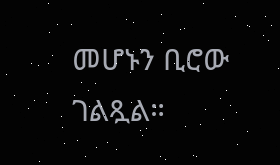መሆኑን ቢሮው ገልጿል።